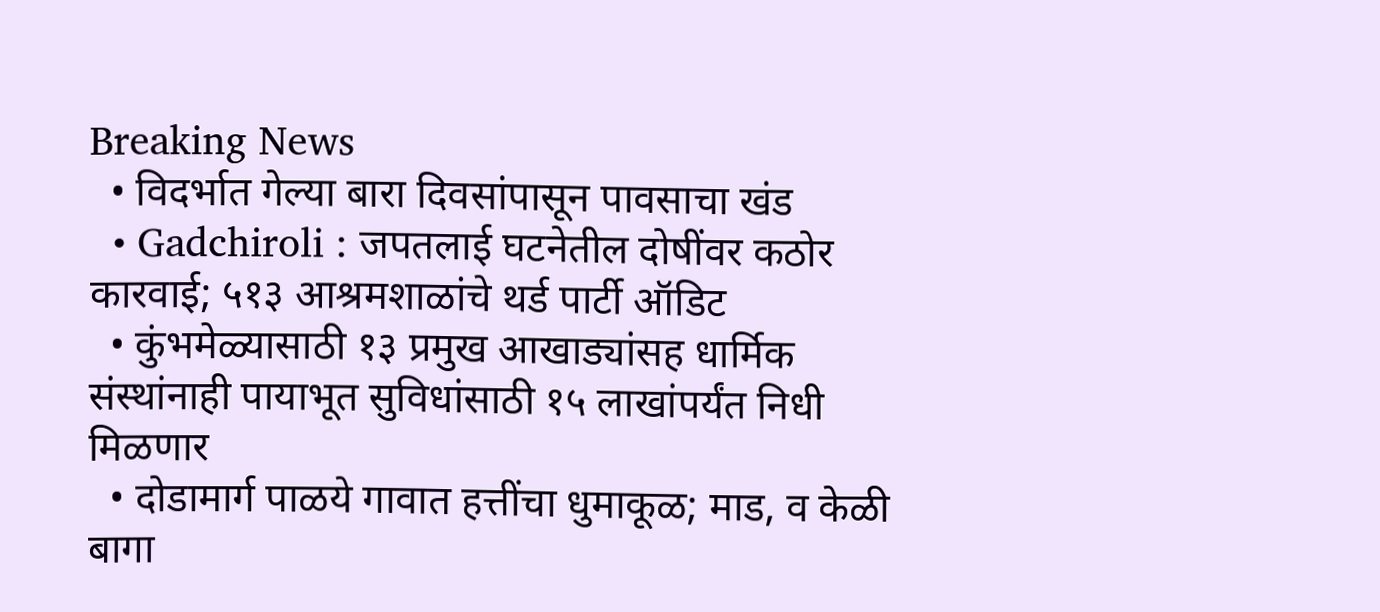Breaking News
  • विदर्भात गेल्या बारा दिवसांपासून पावसाचा खंड
  • Gadchiroli : जपतलाई घटनेतील दोषींवर कठोर कारवाई; ५१३ आश्रमशाळांचे थर्ड पार्टी ऑडिट
  • कुंभमेळ्यासाठी १३ प्रमुख आखाड्यांसह धार्मिक संस्थांनाही पायाभूत सुविधांसाठी १५ लाखांपर्यंत निधी मिळणार
  • दोडामार्ग पाळये गावात हत्तींचा धुमाकूळ; माड, व केळी बागा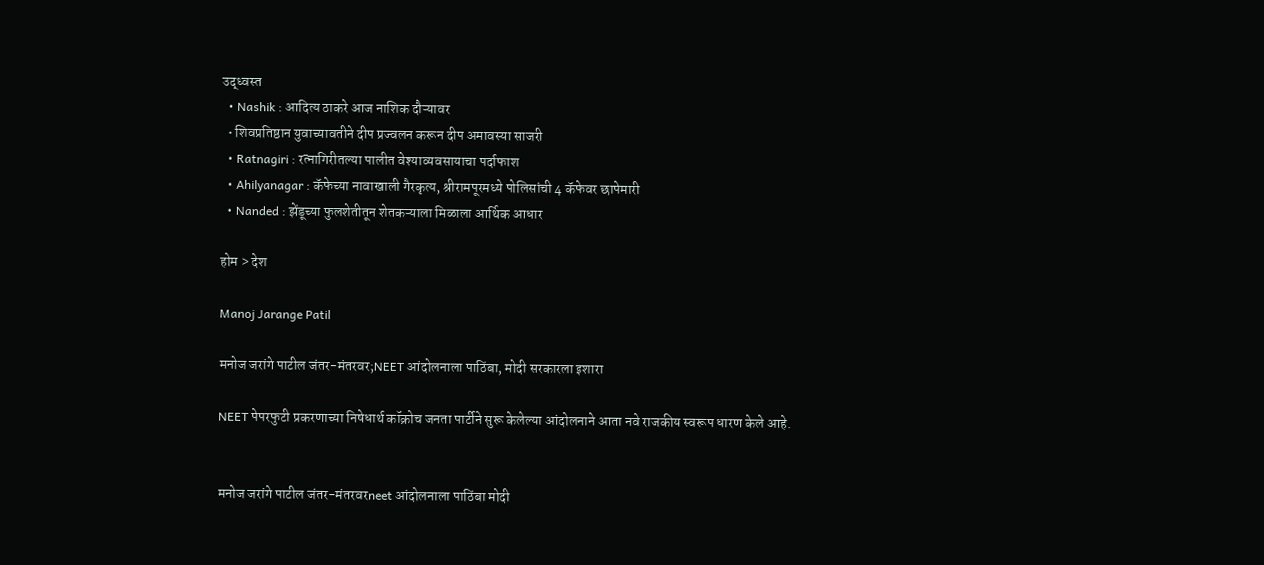उद्ध्वस्त
  • Nashik : आदित्य ठाकरे आज नाशिक दौऱ्यावर
  • शिवप्रतिष्ठान युवाच्यावतीने दीप प्रज्वलन करून दीप अमावस्या साजरी
  • Ratnagiri : रत्नागिरीतल्या पालीत वेश्याव्यवसायाचा पर्दाफाश
  • Ahilyanagar : कॅफेच्या नावाखाली गैरकृत्य, श्रीरामपूरमध्ये पोलिसांची 4 कॅफेवर छापेमारी
  • Nanded : झेंडूच्या फुलशेतीतून शेतकऱ्याला मिळाला आर्थिक आधार

होम > देश

Manoj Jarange Patil

मनोज जरांगे पाटील जंतर-मंतरवर;NEET आंदोलनाला पाठिंबा, मोदी सरकारला इशारा

NEET पेपरफुटी प्रकरणाच्या निषेधार्थ कॉक्रोच जनता पार्टीने सुरू केलेल्या आंदोलनाने आता नवे राजकीय स्वरूप धारण केले आहे.


मनोज जरांगे पाटील जंतर-मंतरवरneet आंदोलनाला पाठिंबा मोदी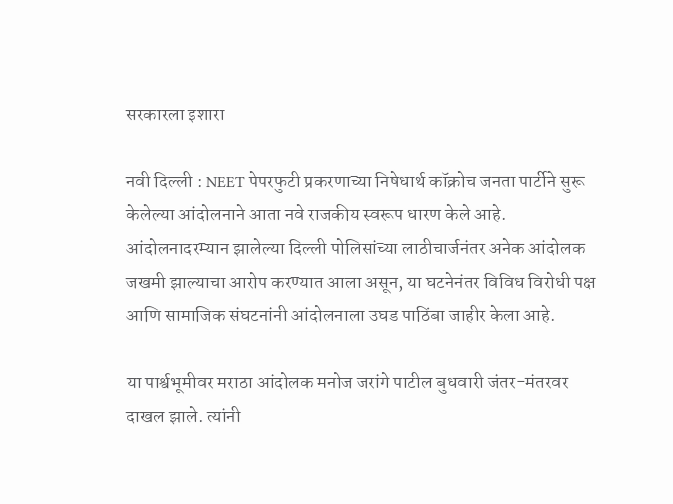सरकारला इशारा

नवी दिल्ली : NEET पेपरफुटी प्रकरणाच्या निषेधार्थ कॉक्रोच जनता पार्टीने सुरू केलेल्या आंदोलनाने आता नवे राजकीय स्वरूप धारण केले आहे. आंदोलनादरम्यान झालेल्या दिल्ली पोलिसांच्या लाठीचार्जनंतर अनेक आंदोलक जखमी झाल्याचा आरोप करण्यात आला असून, या घटनेनंतर विविध विरोधी पक्ष आणि सामाजिक संघटनांनी आंदोलनाला उघड पाठिंबा जाहीर केला आहे.

या पार्श्वभूमीवर मराठा आंदोलक मनोज जरांगे पाटील बुधवारी जंतर-मंतरवर दाखल झाले. त्यांनी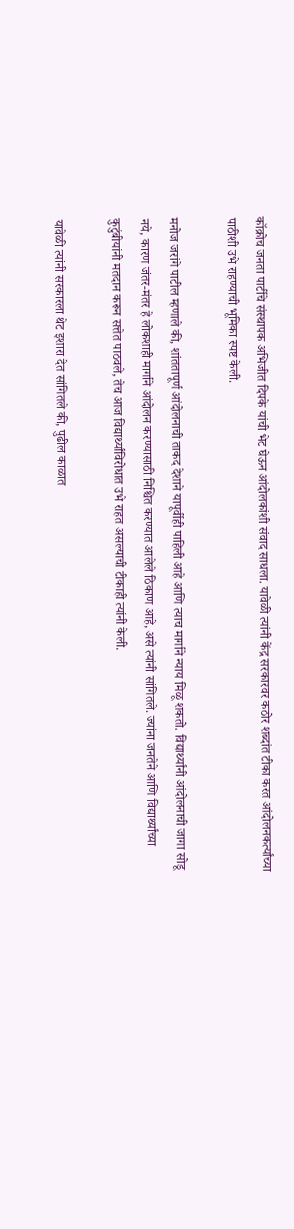कॉक्रोच जनता पार्टीचे संस्थापक अभिजीत दिपके यांची भेट घेऊन आंदोलकांशी संवाद साधला. यावेळी त्यांनी केंद्र सरकारवर कठोर शब्दांत टीका करत आंदोलनकर्त्यांच्या पाठीशी उभे राहण्याची भूमिका स्पष्ट केली.

मनोज जरांगे पाटील म्हणाले की, शांततापूर्ण आंदोलनाची ताकद देशाने यापूर्वीही पाहिली आहे आणि त्याच मार्गाने न्याय मिळू शकतो. विद्यार्थ्यांनी आंदोलनाची जागा सोडू नये, कारण जंतर-मंतर हे लोकशाही मार्गाने आंदोलन करण्यासाठी निश्चित करण्यात आलेले ठिकाण आहे, असे त्यांनी सांगितले. ज्यांना जनतेने आणि विद्यार्थ्यांच्या कुटुंबीयांनी मतदान करून सत्तेत पाठवले, तेच आज विद्यार्थ्यांविरोधात उभे राहत असल्याची टीकाही त्यांनी केली.

यावेळी त्यांनी सरकारला थेट इशारा देत सांगितले की, पुढील काळात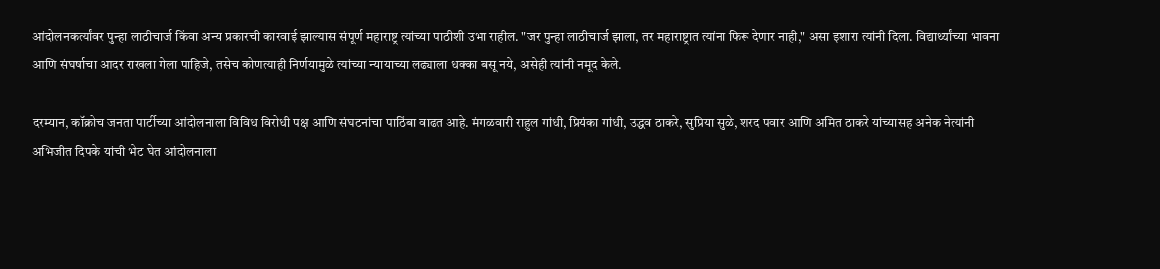आंदोलनकर्त्यांवर पुन्हा लाठीचार्ज किंवा अन्य प्रकारची कारवाई झाल्यास संपूर्ण महाराष्ट्र त्यांच्या पाठीशी उभा राहील. "जर पुन्हा लाठीचार्ज झाला, तर महाराष्ट्रात त्यांना फिरू देणार नाही," असा इशारा त्यांनी दिला. विद्यार्थ्यांच्या भावना आणि संघर्षाचा आदर राखला गेला पाहिजे, तसेच कोणत्याही निर्णयामुळे त्यांच्या न्यायाच्या लढ्याला धक्का बसू नये, असेही त्यांनी नमूद केले.

दरम्यान, कॉक्रोच जनता पार्टीच्या आंदोलनाला विविध विरोधी पक्ष आणि संघटनांचा पाठिंबा वाढत आहे. मंगळवारी राहुल गांधी, प्रियंका गांधी, उद्धव ठाकरे, सुप्रिया सुळे, शरद पवार आणि अमित ठाकरे यांच्यासह अनेक नेत्यांनी अभिजीत दिपके यांची भेट घेत आंदोलनाला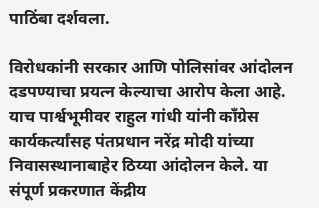पाठिंबा दर्शवला.

विरोधकांनी सरकार आणि पोलिसांवर आंदोलन दडपण्याचा प्रयत्न केल्याचा आरोप केला आहे. याच पार्श्वभूमीवर राहुल गांधी यांनी काँग्रेस कार्यकर्त्यांसह पंतप्रधान नरेंद्र मोदी यांच्या निवासस्थानाबाहेर ठिय्या आंदोलन केले. या संपूर्ण प्रकरणात केंद्रीय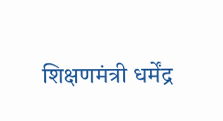शिक्षणमंत्री धर्मेंद्र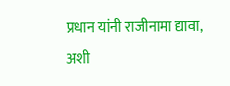प्रधान यांनी राजीनामा द्यावा, अशी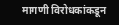मागणी विरोधकांकडून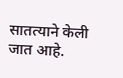सातत्याने केली जात आहे.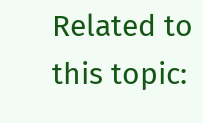Related to this topic: